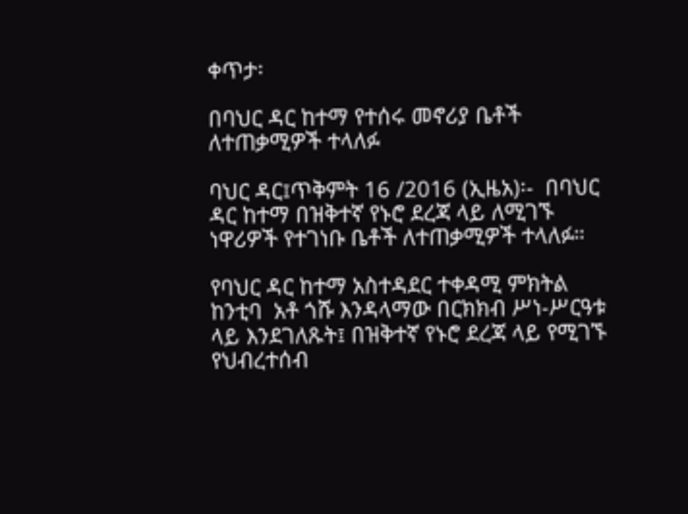ቀጥታ፡

በባህር ዳር ከተማ የተሰሩ መኖሪያ ቤቶች ለተጠቃሚዎች ተላለፉ

ባህር ዳር፤ጥቅምት 16 /2016 (ኢዜአ)፡-  በባህር ዳር ከተማ በዝቅተኛ የኑሮ ደረጃ ላይ ለሚገኙ ነዋሪዎች የተገነቡ ቤቶች ለተጠቃሚዎች ተላለፉ።

የባህር ዳር ከተማ አስተዳደር ተቀዳሚ ምክትል ከንቲባ  አቶ ጎሹ እንዳላማው በርክክብ ሥነ-ሥርዓቱ ላይ እንደገለጹት፤ በዝቅተኛ የኑሮ ደረጃ ላይ የሚገኙ የህብረተሰብ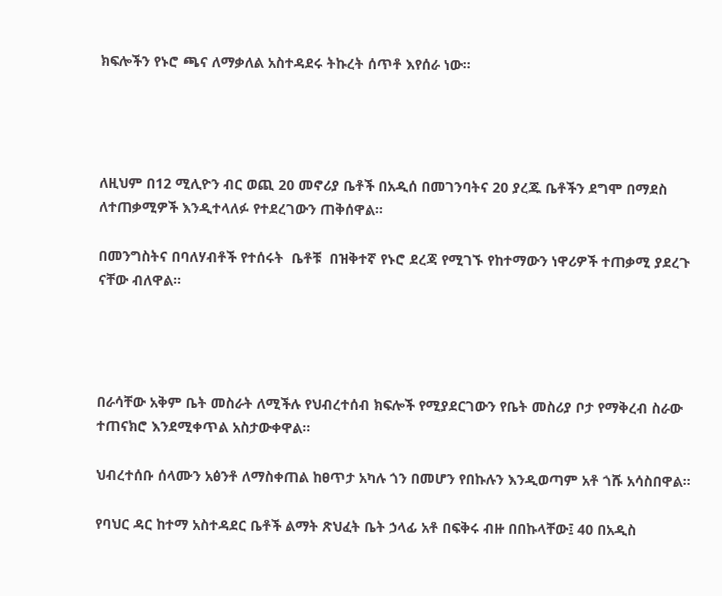ክፍሎችን የኑሮ ጫና ለማቃለል አስተዳደሩ ትኩረት ሰጥቶ እየሰራ ነው።




ለዚህም በ12 ሚሊዮን ብር ወጪ 20 መኖሪያ ቤቶች በአዲሰ በመገንባትና 20 ያረጁ ቤቶችን ደግሞ በማደስ ለተጠቃሚዎች እንዲተላለፉ የተደረገውን ጠቅሰዋል።

በመንግስትና በባለሃብቶች የተሰሩት  ቤቶቹ  በዝቅተኛ የኑሮ ደረጃ የሚገኙ የከተማውን ነዋሪዎች ተጠቃሚ ያደረጉ ናቸው ብለዋል።




በራሳቸው አቅም ቤት መስራት ለሚችሉ የህብረተሰብ ክፍሎች የሚያደርገውን የቤት መስሪያ ቦታ የማቅረብ ስራው ተጠናክሮ እንደሚቀጥል አስታውቀዋል።

ህብረተሰቡ ሰላሙን አፅንቶ ለማስቀጠል ከፀጥታ አካሉ ጎን በመሆን የበኩሉን እንዲወጣም አቶ ጎሹ አሳስበዋል።

የባህር ዳር ከተማ አስተዳደር ቤቶች ልማት ጽህፈት ቤት ኃላፊ አቶ በፍቅሩ ብዙ በበኩላቸው፤ 40 በአዲስ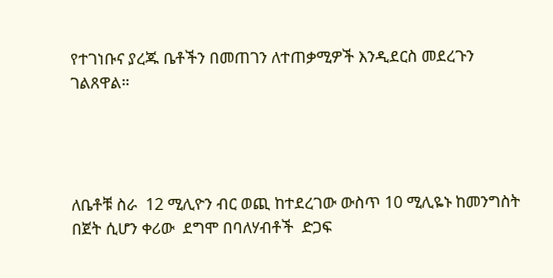የተገነቡና ያረጁ ቤቶችን በመጠገን ለተጠቃሚዎች እንዲደርስ መደረጉን ገልጸዋል።




ለቤቶቹ ስራ  12 ሚሊዮን ብር ወጪ ከተደረገው ውስጥ 10 ሚሊዬኑ ከመንግስት በጀት ሲሆን ቀሪው  ደግሞ በባለሃብቶች  ድጋፍ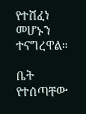የተሸፈነ መሆኑን ተናግረዋል።

ቤት የተሰጣቸው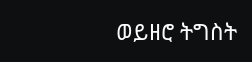ወይዘሮ ትግስት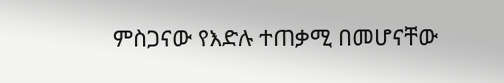ምስጋናው የእድሉ ተጠቃሚ በመሆናቸው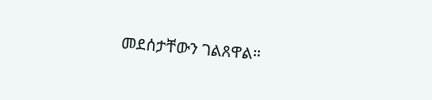መደሰታቸውን ገልጸዋል።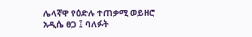ሌላኛዋ የዕድሉ ተጠቃሚ ወይዘሮ አዲሴ ፀጋ ፤ ባለፉት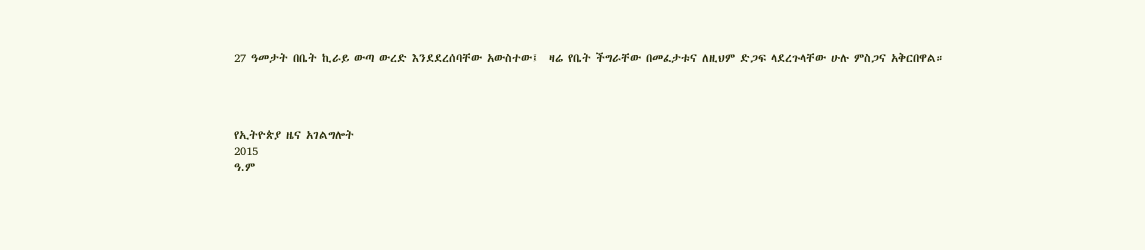27 ዓመታት በቤት ኪራይ ውጣ ውረድ እንደደረሰባቸው አውስተው፤  ዛሬ የቤት ችግራቸው በመፈታቱና ለዚህም ድጋፍ ላደረጉላቸው ሁሉ ምስጋና አቅርበዋል።




የኢትዮጵያ ዜና አገልግሎት
2015
ዓ.ም